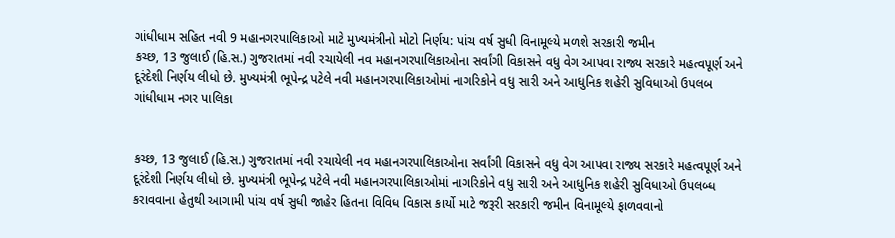ગાંધીધામ સહિત નવી 9 મહાનગરપાલિકાઓ માટે મુખ્યમંત્રીનો મોટો નિર્ણય: પાંચ વર્ષ સુધી વિનામૂલ્યે મળશે સરકારી જમીન
કચ્છ, 13 જુલાઈ (હિ.સ.) ગુજરાતમાં નવી રચાયેલી નવ મહાનગરપાલિકાઓના સર્વાંગી વિકાસને વધુ વેગ આપવા રાજ્ય સરકારે મહત્વપૂર્ણ અને દૂરંદેશી નિર્ણય લીધો છે. મુખ્યમંત્રી ભૂપેન્દ્ર પટેલે નવી મહાનગરપાલિકાઓમાં નાગરિકોને વધુ સારી અને આધુનિક શહેરી સુવિધાઓ ઉપલબ
ગાંધીધામ નગર પાલિકા


કચ્છ, 13 જુલાઈ (હિ.સ.) ગુજરાતમાં નવી રચાયેલી નવ મહાનગરપાલિકાઓના સર્વાંગી વિકાસને વધુ વેગ આપવા રાજ્ય સરકારે મહત્વપૂર્ણ અને દૂરંદેશી નિર્ણય લીધો છે. મુખ્યમંત્રી ભૂપેન્દ્ર પટેલે નવી મહાનગરપાલિકાઓમાં નાગરિકોને વધુ સારી અને આધુનિક શહેરી સુવિધાઓ ઉપલબ્ધ કરાવવાના હેતુથી આગામી પાંચ વર્ષ સુધી જાહેર હિતના વિવિધ વિકાસ કાર્યો માટે જરૂરી સરકારી જમીન વિનામૂલ્યે ફાળવવાનો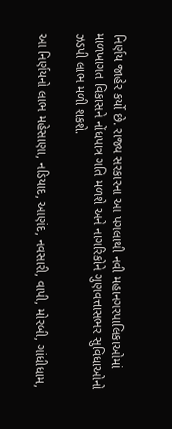નિર્ણય જાહેર કર્યો છે. રાજ્ય સરકારના આ પગલાથી નવી મહાનગરપાલિકાઓમાં માળખાગત વિકાસને નોંધપાત્ર ગતિ મળશે અને નાગરિકોને ગુણવત્તાસભર સુવિધાઓનો ઝડપી લાભ મળી શકશે.

આ નિર્ણયનો લાભ મહેસાણા, નડિયાદ, આણંદ, નવસારી, વાપી, મોરબી, ગાંધીધામ,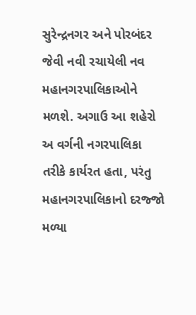સુરેન્દ્રનગર અને પોરબંદર જેવી નવી રચાયેલી નવ મહાનગરપાલિકાઓને મળશે. અગાઉ આ શહેરો અ વર્ગની નગરપાલિકા તરીકે કાર્યરત હતા, પરંતુ મહાનગરપાલિકાનો દરજ્જો મળ્યા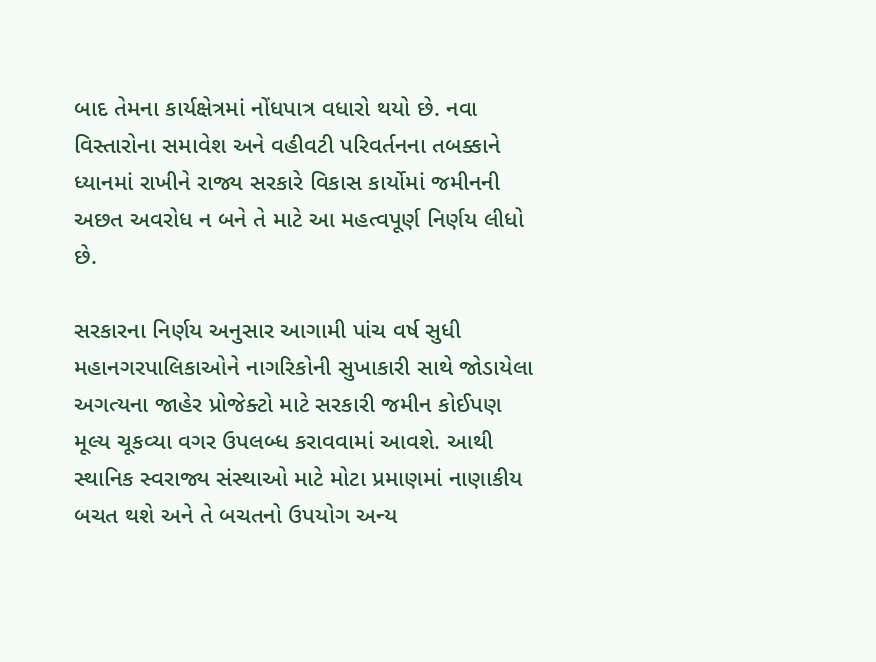બાદ તેમના કાર્યક્ષેત્રમાં નોંધપાત્ર વધારો થયો છે. નવા વિસ્તારોના સમાવેશ અને વહીવટી પરિવર્તનના તબક્કાને ધ્યાનમાં રાખીને રાજ્ય સરકારે વિકાસ કાર્યોમાં જમીનની અછત અવરોધ ન બને તે માટે આ મહત્વપૂર્ણ નિર્ણય લીધો છે.

સરકારના નિર્ણય અનુસાર આગામી પાંચ વર્ષ સુધી મહાનગરપાલિકાઓને નાગરિકોની સુખાકારી સાથે જોડાયેલા અગત્યના જાહેર પ્રોજેક્ટો માટે સરકારી જમીન કોઈપણ મૂલ્ય ચૂકવ્યા વગર ઉપલબ્ધ કરાવવામાં આવશે. આથી સ્થાનિક સ્વરાજ્ય સંસ્થાઓ માટે મોટા પ્રમાણમાં નાણાકીય બચત થશે અને તે બચતનો ઉપયોગ અન્ય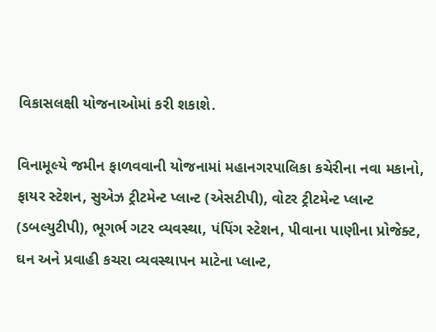વિકાસલક્ષી યોજનાઓમાં કરી શકાશે.

વિનામૂલ્યે જમીન ફાળવવાની યોજનામાં મહાનગરપાલિકા કચેરીના નવા મકાનો, ફાયર સ્ટેશન, સુએઝ ટ્રીટમેન્ટ પ્લાન્ટ (એસટીપી), વોટર ટ્રીટમેન્ટ પ્લાન્ટ (ડબલ્યુટીપી), ભૂગર્ભ ગટર વ્યવસ્થા, પંપિંગ સ્ટેશન, પીવાના પાણીના પ્રોજેક્ટ, ઘન અને પ્રવાહી કચરા વ્યવસ્થાપન માટેના પ્લાન્ટ,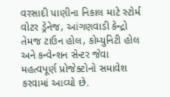વરસાદી પાણીના નિકાલ માટે સ્ટોર્મ વોટર ડ્રેનેજ, આંગણવાડી કેન્દ્રો તેમજ ટાઉન હોલ, કોમ્યુનિટી હોલ અને કન્વેન્શન સેન્ટર જેવા મહત્વપૂર્ણ પ્રોજેક્ટોનો સમાવેશ કરવામાં આવ્યો છે.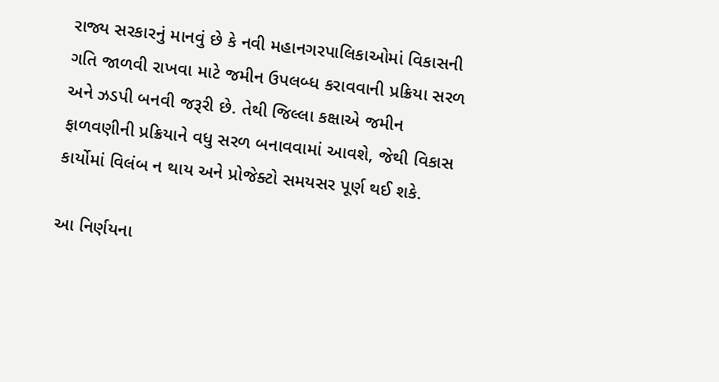રાજ્ય સરકારનું માનવું છે કે નવી મહાનગરપાલિકાઓમાં વિકાસની ગતિ જાળવી રાખવા માટે જમીન ઉપલબ્ધ કરાવવાની પ્રક્રિયા સરળ અને ઝડપી બનવી જરૂરી છે. તેથી જિલ્લા કક્ષાએ જમીન ફાળવણીની પ્રક્રિયાને વધુ સરળ બનાવવામાં આવશે, જેથી વિકાસ કાર્યોમાં વિલંબ ન થાય અને પ્રોજેક્ટો સમયસર પૂર્ણ થઈ શકે.

આ નિર્ણયના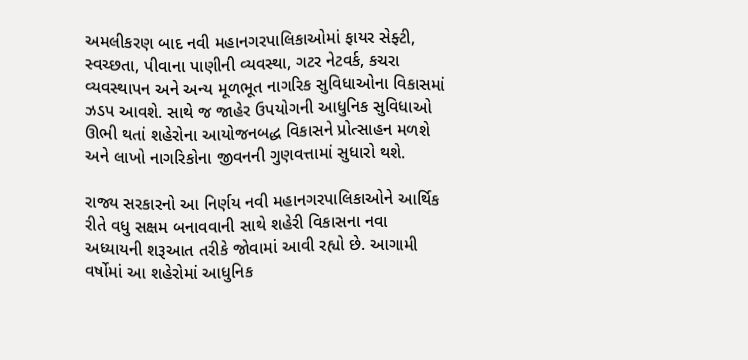અમલીકરણ બાદ નવી મહાનગરપાલિકાઓમાં ફાયર સેફ્ટી, સ્વચ્છતા, પીવાના પાણીની વ્યવસ્થા, ગટર નેટવર્ક, કચરા વ્યવસ્થાપન અને અન્ય મૂળભૂત નાગરિક સુવિધાઓના વિકાસમાં ઝડપ આવશે. સાથે જ જાહેર ઉપયોગની આધુનિક સુવિધાઓ ઊભી થતાં શહેરોના આયોજનબદ્ધ વિકાસને પ્રોત્સાહન મળશે અને લાખો નાગરિકોના જીવનની ગુણવત્તામાં સુધારો થશે.

રાજ્ય સરકારનો આ નિર્ણય નવી મહાનગરપાલિકાઓને આર્થિક રીતે વધુ સક્ષમ બનાવવાની સાથે શહેરી વિકાસના નવા અધ્યાયની શરૂઆત તરીકે જોવામાં આવી રહ્યો છે. આગામી વર્ષોમાં આ શહેરોમાં આધુનિક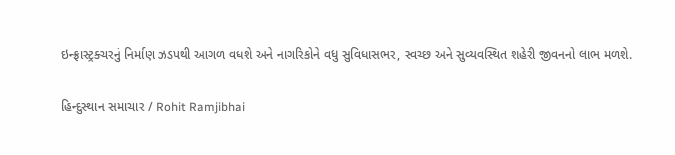ઇન્ફ્રાસ્ટ્રક્ચરનું નિર્માણ ઝડપથી આગળ વધશે અને નાગરિકોને વધુ સુવિધાસભર, સ્વચ્છ અને સુવ્યવસ્થિત શહેરી જીવનનો લાભ મળશે.

હિન્દુસ્થાન સમાચાર / Rohit Ramjibhai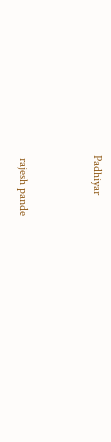Padhiyar


 rajesh pande